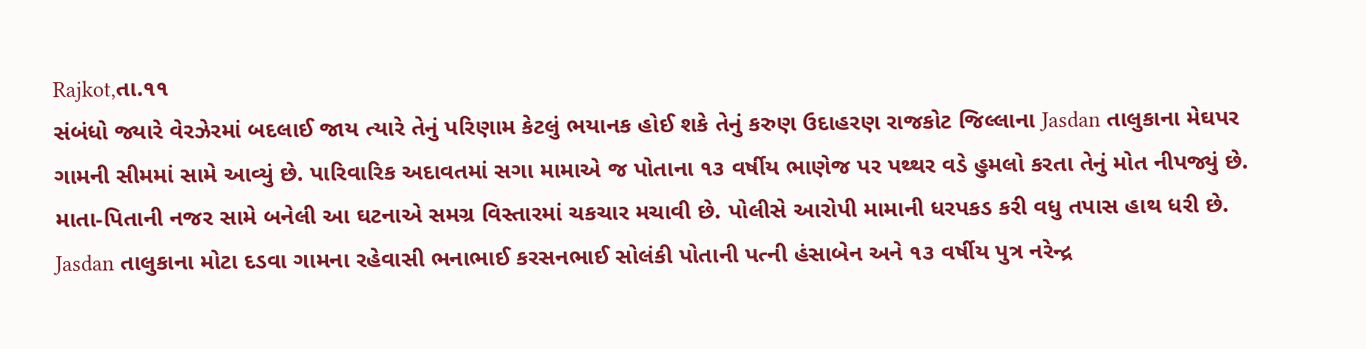Rajkot,તા.૧૧
સંબંધો જ્યારે વેરઝેરમાં બદલાઈ જાય ત્યારે તેનું પરિણામ કેટલું ભયાનક હોઈ શકે તેનું કરુણ ઉદાહરણ રાજકોટ જિલ્લાના Jasdan તાલુકાના મેઘપર ગામની સીમમાં સામે આવ્યું છે. પારિવારિક અદાવતમાં સગા મામાએ જ પોતાના ૧૩ વર્ષીય ભાણેજ પર પથ્થર વડે હુમલો કરતા તેનું મોત નીપજ્યું છે. માતા-પિતાની નજર સામે બનેલી આ ઘટનાએ સમગ્ર વિસ્તારમાં ચકચાર મચાવી છે. પોલીસે આરોપી મામાની ધરપકડ કરી વધુ તપાસ હાથ ધરી છે.
Jasdan તાલુકાના મોટા દડવા ગામના રહેવાસી ભનાભાઈ કરસનભાઈ સોલંકી પોતાની પત્ની હંસાબેન અને ૧૩ વર્ષીય પુત્ર નરેન્દ્ર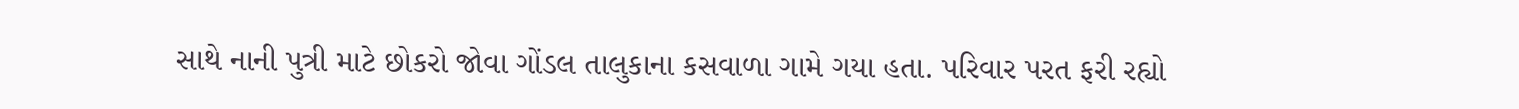સાથે નાની પુત્રી માટે છોકરો જોવા ગોંડલ તાલુકાના કસવાળા ગામે ગયા હતા. પરિવાર પરત ફરી રહ્યો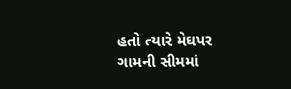હતો ત્યારે મેઘપર ગામની સીમમાં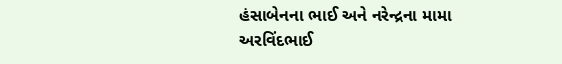હંસાબેનના ભાઈ અને નરેન્દ્રના મામા અરવિંદભાઈ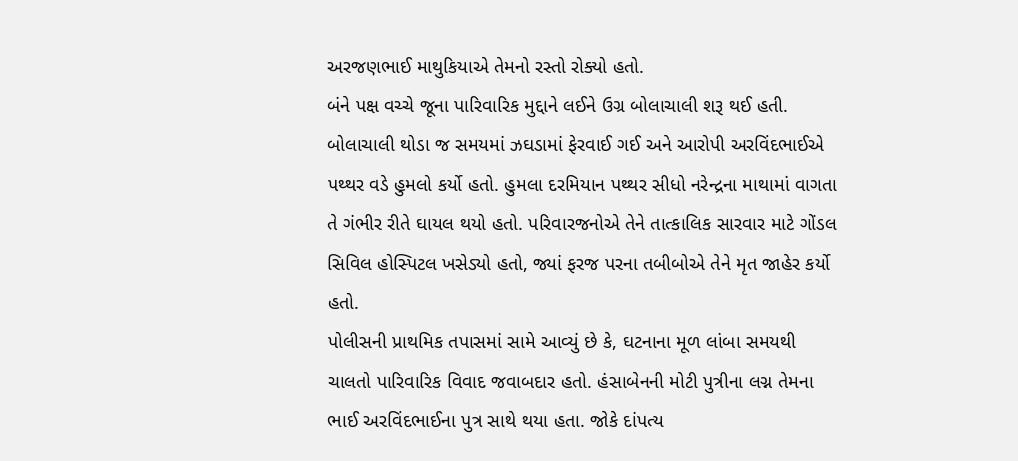અરજણભાઈ માથુકિયાએ તેમનો રસ્તો રોક્યો હતો.
બંને પક્ષ વચ્ચે જૂના પારિવારિક મુદ્દાને લઈને ઉગ્ર બોલાચાલી શરૂ થઈ હતી. બોલાચાલી થોડા જ સમયમાં ઝઘડામાં ફેરવાઈ ગઈ અને આરોપી અરવિંદભાઈએ પથ્થર વડે હુમલો કર્યો હતો. હુમલા દરમિયાન પથ્થર સીધો નરેન્દ્રના માથામાં વાગતા તે ગંભીર રીતે ઘાયલ થયો હતો. પરિવારજનોએ તેને તાત્કાલિક સારવાર માટે ગોંડલ સિવિલ હોસ્પિટલ ખસેડ્યો હતો, જ્યાં ફરજ પરના તબીબોએ તેને મૃત જાહેર કર્યો હતો.
પોલીસની પ્રાથમિક તપાસમાં સામે આવ્યું છે કે, ઘટનાના મૂળ લાંબા સમયથી ચાલતો પારિવારિક વિવાદ જવાબદાર હતો. હંસાબેનની મોટી પુત્રીના લગ્ન તેમના ભાઈ અરવિંદભાઈના પુત્ર સાથે થયા હતા. જોકે દાંપત્ય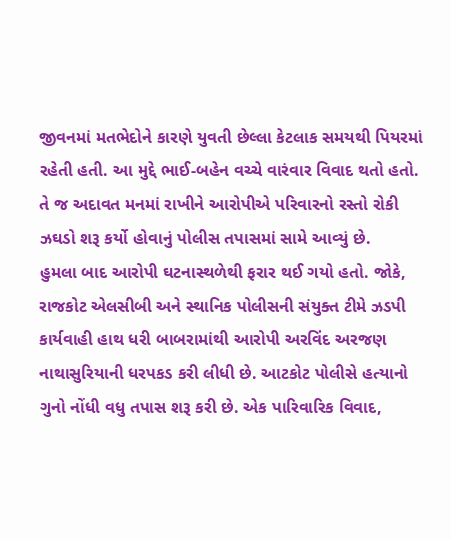જીવનમાં મતભેદોને કારણે યુવતી છેલ્લા કેટલાક સમયથી પિયરમાં રહેતી હતી. આ મુદ્દે ભાઈ-બહેન વચ્ચે વારંવાર વિવાદ થતો હતો. તે જ અદાવત મનમાં રાખીને આરોપીએ પરિવારનો રસ્તો રોકી ઝઘડો શરૂ કર્યો હોવાનું પોલીસ તપાસમાં સામે આવ્યું છે.
હુમલા બાદ આરોપી ઘટનાસ્થળેથી ફરાર થઈ ગયો હતો. જોકે, રાજકોટ એલસીબી અને સ્થાનિક પોલીસની સંયુક્ત ટીમે ઝડપી કાર્યવાહી હાથ ધરી બાબરામાંથી આરોપી અરવિંદ અરજણ નાથાસુરિયાની ધરપકડ કરી લીધી છે. આટકોટ પોલીસે હત્યાનો ગુનો નોંધી વધુ તપાસ શરૂ કરી છે. એક પારિવારિક વિવાદ,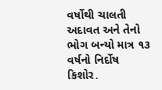વર્ષોથી ચાલતી અદાવત અને તેનો ભોગ બન્યો માત્ર ૧૩ વર્ષનો નિર્દોષ કિશોર.